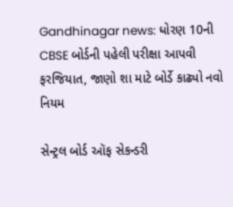Gandhinagar news: ધોરણ 10ની CBSE બોર્ડની પહેલી પરીક્ષા આપવી ફરજિયાત, જાણો શા માટે બોર્ડે કાઢ્યો નવો નિયમ

સેન્ટ્રલ બોર્ડ ઑફ સેકન્ડરી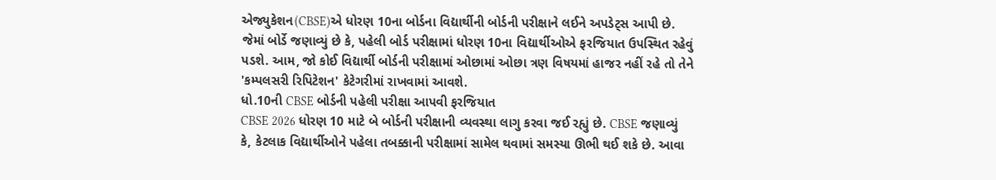એજ્યુકેશન(CBSE)એ ધોરણ 10ના બોર્ડના વિદ્યાર્થીની બોર્ડની પરીક્ષાને લઈને અપડેટ્સ આપી છે. જેમાં બોર્ડે જણાવ્યું છે કે, પહેલી બોર્ડ પરીક્ષામાં ધોરણ 10ના વિદ્યાર્થીઓએ ફરજિયાત ઉપસ્થિત રહેવું પડશે. આમ, જો કોઈ વિદ્યાર્થી બોર્ડની પરીક્ષામાં ઓછામાં ઓછા ત્રણ વિષયમાં હાજર નહીં રહે તો તેને 'કમ્પલસરી રિપિટેશન' કેટેગરીમાં રાખવામાં આવશે.
ધો.10ની CBSE બોર્ડની પહેલી પરીક્ષા આપવી ફરજિયાત
CBSE 2026 ધોરણ 10 માટે બે બોર્ડની પરીક્ષાની વ્યવસ્થા લાગુ કરવા જઈ રહ્યું છે. CBSE જણાવ્યું કે, કેટલાક વિદ્યાર્થીઓને પહેલા તબક્કાની પરીક્ષામાં સામેલ થવામાં સમસ્યા ઊભી થઈ શકે છે. આવા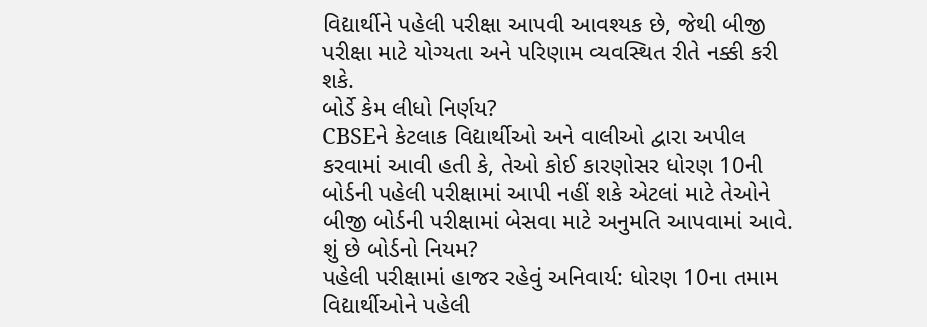વિદ્યાર્થીને પહેલી પરીક્ષા આપવી આવશ્યક છે, જેથી બીજી પરીક્ષા માટે યોગ્યતા અને પરિણામ વ્યવસ્થિત રીતે નક્કી કરી શકે.
બોર્ડે કેમ લીધો નિર્ણય?
CBSEને કેટલાક વિદ્યાર્થીઓ અને વાલીઓ દ્વારા અપીલ કરવામાં આવી હતી કે, તેઓ કોઈ કારણોસર ધોરણ 10ની બોર્ડની પહેલી પરીક્ષામાં આપી નહીં શકે એટલાં માટે તેઓને બીજી બોર્ડની પરીક્ષામાં બેસવા માટે અનુમતિ આપવામાં આવે.
શું છે બોર્ડનો નિયમ?
પહેલી પરીક્ષામાં હાજર રહેવું અનિવાર્ય: ધોરણ 10ના તમામ વિદ્યાર્થીઓને પહેલી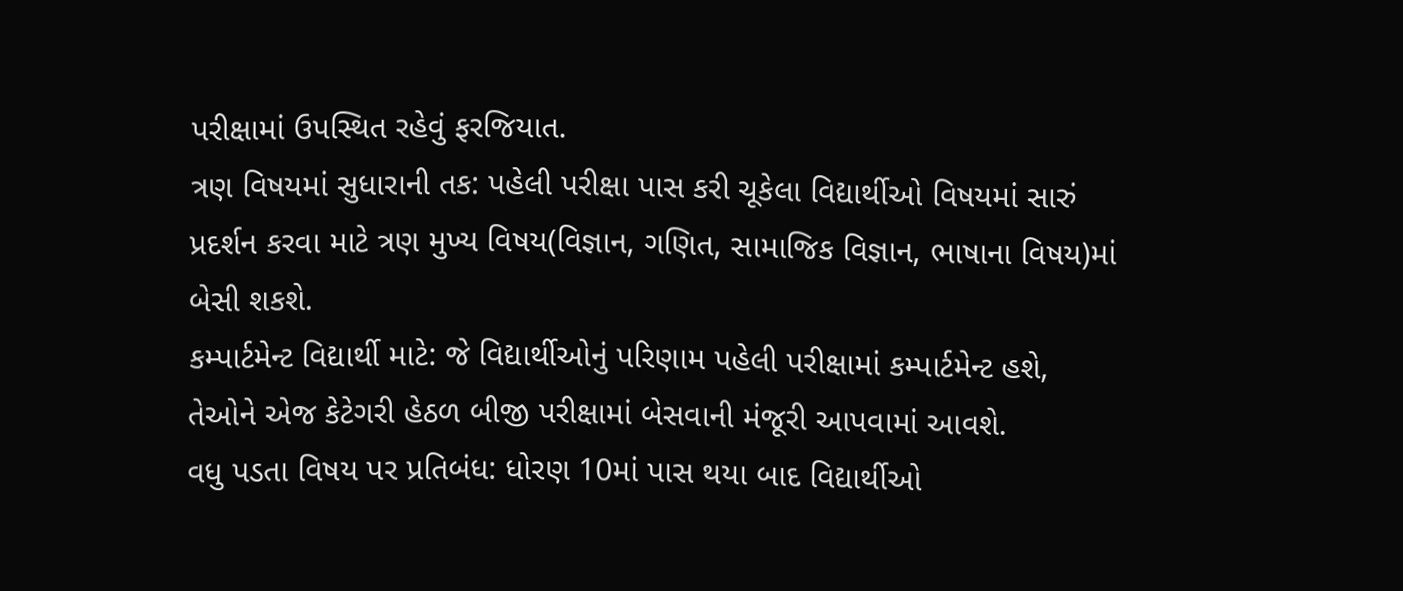પરીક્ષામાં ઉપસ્થિત રહેવું ફરજિયાત.
ત્રણ વિષયમાં સુધારાની તક: પહેલી પરીક્ષા પાસ કરી ચૂકેલા વિદ્યાર્થીઓ વિષયમાં સારું પ્રદર્શન કરવા માટે ત્રણ મુખ્ય વિષય(વિજ્ઞાન, ગણિત, સામાજિક વિજ્ઞાન, ભાષાના વિષય)માં બેસી શકશે.
કમ્પાર્ટમેન્ટ વિદ્યાર્થી માટે: જે વિદ્યાર્થીઓનું પરિણામ પહેલી પરીક્ષામાં કમ્પાર્ટમેન્ટ હશે, તેઓને એજ કેટેગરી હેઠળ બીજી પરીક્ષામાં બેસવાની મંજૂરી આપવામાં આવશે.
વધુ પડતા વિષય પર પ્રતિબંધ: ધોરણ 10માં પાસ થયા બાદ વિદ્યાર્થીઓ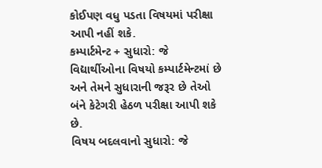કોઈપણ વધુ પડતા વિષયમાં પરીક્ષા આપી નહીં શકે.
કમ્પાર્ટમેન્ટ + સુધારો: જે વિદ્યાર્થીઓના વિષયો કમ્પાર્ટમેન્ટમાં છે અને તેમને સુધારાની જરૂર છે તેઓ બંને કેટેગરી હેઠળ પરીક્ષા આપી શકે છે.
વિષય બદલવાનો સુધારો: જે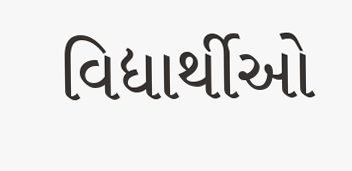વિદ્યાર્થીઓ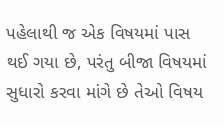પહેલાથી જ એક વિષયમાં પાસ થઈ ગયા છે, પરંતુ બીજા વિષયમાં સુધારો કરવા માંગે છે તેઓ વિષય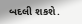બદલી શકશે.